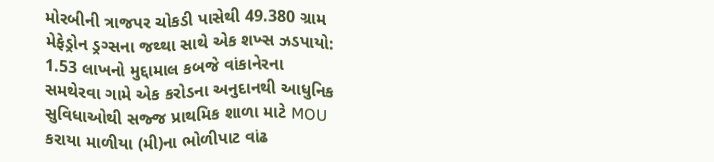મોરબીની ત્રાજપર ચોકડી પાસેથી 49.380 ગ્રામ મેફેડ્રોન ડ્રગ્સના જથ્થા સાથે એક શખ્સ ઝડપાયો: 1.53 લાખનો મુદ્દામાલ કબજે વાંકાનેરના સમથેરવા ગામે એક કરોડના અનુદાનથી આધુનિક સુવિધાઓથી સજ્જ પ્રાથમિક શાળા માટે MOU કરાયા માળીયા (મી)ના ભોળીપાટ વાંઢ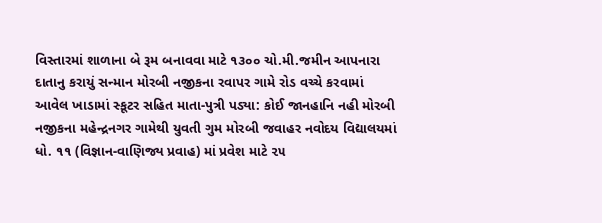વિસ્તારમાં શાળાના બે રૂમ બનાવવા માટે ૧૩૦૦ ચો.મી.જમીન આપનારા દાતાનુ કરાયું સન્માન મોરબી નજીકના રવાપર ગામે રોડ વચ્ચે કરવામાં આવેલ ખાડામાં સ્કૂટર સહિત માતા-પુત્રી પડ્યા: કોઈ જાનહાનિ નહી મોરબી નજીકના મહેન્દ્રનગર ગામેથી યુવતી ગુમ મોરબી જવાહર નવોદય વિદ્યાલયમાં ધો. ૧૧ (વિજ્ઞાન-વાણિજ્ય પ્રવાહ) માં પ્રવેશ માટે ૨૫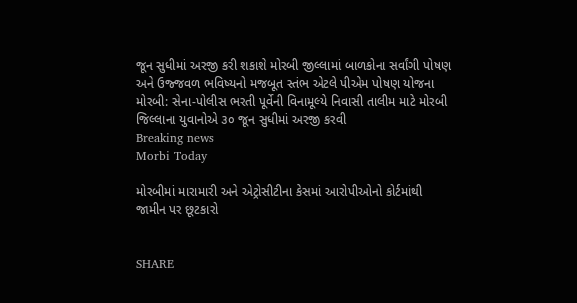જૂન સુધીમાં અરજી કરી શકાશે મોરબી જીલ્લામાં બાળકોના સર્વાંગી પોષણ અને ઉજ્જવળ ભવિષ્યનો મજબૂત સ્તંભ એટલે પીએમ પોષણ યોજના મોરબી: સેના-પોલીસ ભરતી પૂર્વેની વિનામૂલ્યે નિવાસી તાલીમ માટે મોરબી જિલ્લાના યુવાનોએ ૩૦ જૂન સુધીમાં અરજી કરવી
Breaking news
Morbi Today

મોરબીમાં મારામારી અને એટ્રોસીટીના કેસમાં આરોપીઓનો કોર્ટમાંથી જામીન પર છૂટકારો


SHARE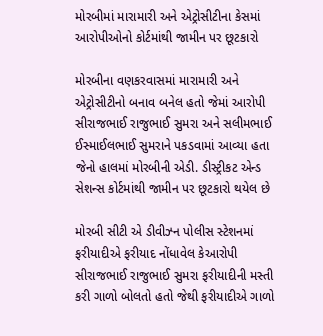મોરબીમાં મારામારી અને એટ્રોસીટીના કેસમાં આરોપીઓનો કોર્ટમાંથી જામીન પર છૂટકારો

મોરબીના વણકરવાસમાં મારામારી અને એટ્રોસીટીનો બનાવ બનેલ હતો જેમાં આરોપી સીરાજભાઈ રાજુભાઈ સુમરા અને સલીમભાઈ ઈસ્માઈલભાઈ સુમરાને પકડવામાં આવ્યા હતા જેનો હાલમાં મોરબીની એડી. ડીસ્ટ્રીકટ એન્ડ સેશન્સ કોર્ટમાંથી જામીન પર છૂટકારો થયેલ છે

મોરબી સીટી એ ડીવીઝ્ન પોલીસ સ્ટેશનમાં ફરીયાદીએ ફરીયાદ નોંધાવેલ કેઆરોપી સીરાજભાઈ રાજુભાઈ સુમરા ફરીયાદીની મસ્તી કરી ગાળો બોલતો હતો જેથી ફરીયાદીએ ગાળો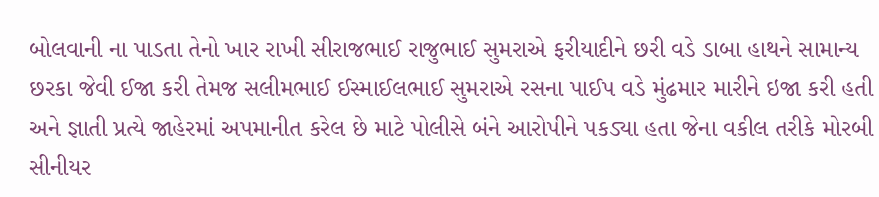બોલવાની ના પાડતા તેનો ખાર રાખી સીરાજભાઈ રાજુભાઈ સુમરાએ ફરીયાદીને છરી વડે ડાબા હાથને સામાન્ય છરકા જેવી ઈજા કરી તેમજ સલીમભાઈ ઈસ્માઈલભાઈ સુમરાએ રસના પાઈપ વડે મુંઢમાર મારીને ઇજા કરી હતી અને જ્ઞાતી પ્રત્યે જાહેરમાં અપમાનીત કરેલ છે માટે પોલીસે બંને આરોપીને પકડ્યા હતા જેના વકીલ તરીકે મોરબી સીનીયર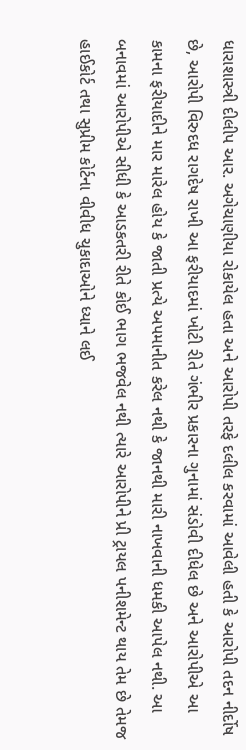ધારાશાસ્ત્રી દીલીપ આર. અગેચાણીયા રોકાયેલ હતા અને આરોપી તરફે દલીલ કરવામાં આવેલી હતી કે આરોપી તદન નીર્દોષ છે, આરોપી વિરુદધ રાગદેષ રાખી આ ફરીયાદમાં ખોટી રીતે ગંભીર પ્રકારના ગુનામાં સંડોવી દીધેલ છે અને આરોપીએ આ કામના ફરીયાદીને માર મારેલ હોય કે જાતી પ્રત્યે અપમાનીત કરેલ નથી કે જાનથી મારી નાખવાની ધમકી આપેલ નથી. આ બનાવમાં આરોપીએ સીધી કે આડકતરી રીતે કોઈ ભાગ ભજવેલ નથી ત્યારે આરોપીને પ્રી ટ્રાયલ પનીશમેન્ટ થાય તેમ છે તેમજ હાઈકોર્ટ તથા સુપ્રીમ કોર્ટના વીવીધ ચુકાદાઓને ધ્યાને લઈ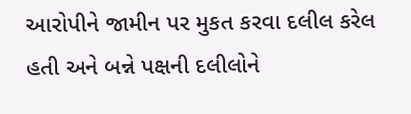આરોપીને જામીન પર મુકત કરવા દલીલ કરેલ હતી અને બન્ને પક્ષની દલીલોને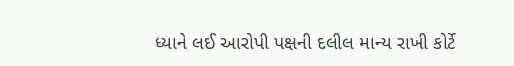ધ્યાને લઈ આરોપી પક્ષની દલીલ માન્ય રાખી કોર્ટે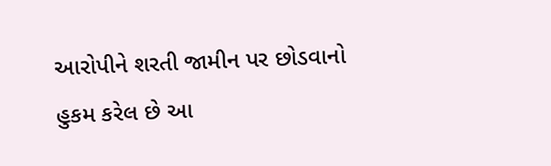આરોપીને શરતી જામીન પર છોડવાનો હુકમ કરેલ છે આ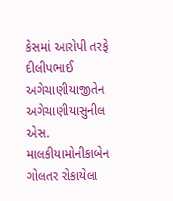કેસમાં આરોપી તરફે દીલીપભાઈ અગેચાણીયાજીતેન અગેચાણીયાસુનીલ એસ. માલકીયામોનીકાબેન ગોલતર રોકાયેલા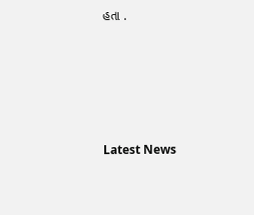હતા .






Latest News